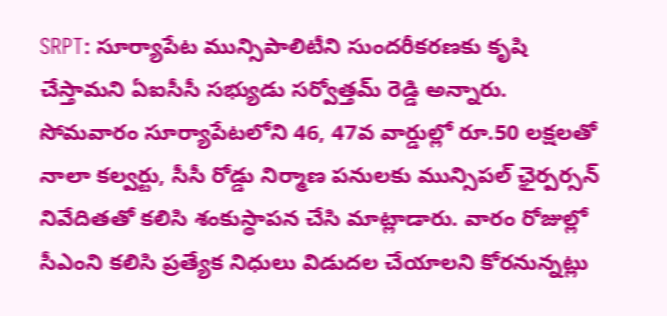SRPT: సూర్యాపేట మున్సిపాలిటీని సుందరీకరణకు కృషి చేస్తామని ఏఐసీసీ సభ్యుడు సర్వోత్తమ్ రెడ్డి అన్నారు. సోమవారం సూర్యాపేటలోని 46, 47వ వార్డుల్లో రూ.50 లక్షలతో నాలా కల్వర్టు, సీసీ రోడ్డు నిర్మాణ పనులకు మున్సిపల్ ఛైర్పర్సన్ నివేదితతో కలిసి శంకుస్థాపన చేసి మాట్లాడారు. వారం రోజుల్లో సీఎంని కలిసి ప్రత్యేక నిధులు విడుదల చేయాలని కోరనున్నట్లు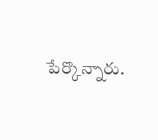పేర్కొన్నారు.